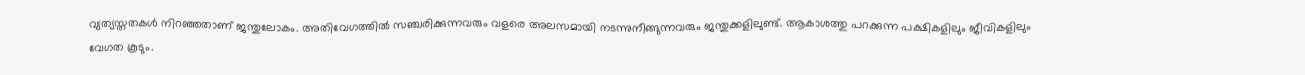വ്യത്യസ്തതകൾ നിറഞ്ഞതാണ് ജന്തുലോകം. അതിവേഗത്തിൽ സഞ്ചരിക്കുന്നവരും വളരെ അലസമായി നടന്നുനീങ്ങുന്നവരും ജന്തുക്കളിലുണ്ട്. ആകാശത്തു പറക്കുന്ന പക്ഷികളിലും ജീവികളിലും വേഗത കൂടും.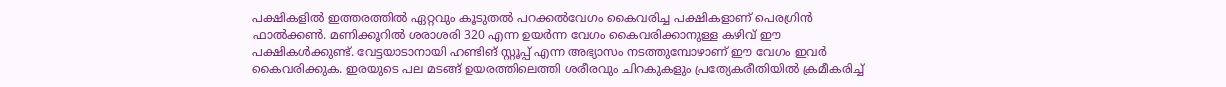പക്ഷികളിൽ ഇത്തരത്തിൽ ഏറ്റവും കൂടുതൽ പറക്കൽവേഗം കൈവരിച്ച പക്ഷികളാണ് പെരഗ്രിൻ ഫാൽക്കൺ. മണിക്കൂറിൽ ശരാശരി 320 എന്ന ഉയർന്ന വേഗം കൈവരിക്കാനുള്ള കഴിവ് ഈ പക്ഷികൾക്കുണ്ട്. വേട്ടയാടാനായി ഹണ്ടിങ് സ്റ്റൂപ്പ് എന്ന അഭ്യാസം നടത്തുമ്പോഴാണ് ഈ വേഗം ഇവർ കൈവരിക്കുക. ഇരയുടെ പല മടങ്ങ് ഉയരത്തിലെത്തി ശരീരവും ചിറകുകളും പ്രത്യേകരീതിയിൽ ക്രമീകരിച്ച്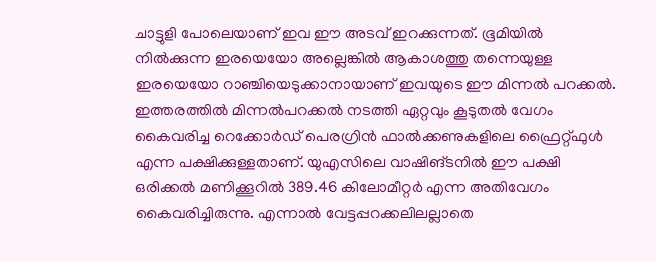ചാട്ടുളി പോലെയാണ് ഇവ ഈ അടവ് ഇറക്കുന്നത്. ഭൂമിയിൽ നിൽക്കുന്ന ഇരയെയോ അല്ലെങ്കിൽ ആകാശത്തു തന്നെയുള്ള ഇരയെയോ റാഞ്ചിയെടുക്കാനായാണ് ഇവയുടെ ഈ മിന്നൽ പറക്കൽ.
ഇത്തരത്തിൽ മിന്നൽപറക്കൽ നടത്തി ഏറ്റവും കൂടുതൽ വേഗം കൈവരിച്ച റെക്കോർഡ് പെരഗ്രിൻ ഫാൽക്കണുകളിലെ ഫ്രൈറ്റ്ഫുൾ എന്ന പക്ഷിക്കുള്ളതാണ്. യുഎസിലെ വാഷിങ്ടനിൽ ഈ പക്ഷി ഒരിക്കൽ മണിക്കൂറിൽ 389.46 കിലോമീറ്റർ എന്ന അതിവേഗം കൈവരിച്ചിരുന്നു. എന്നാൽ വേട്ടപ്പറക്കലിലല്ലാതെ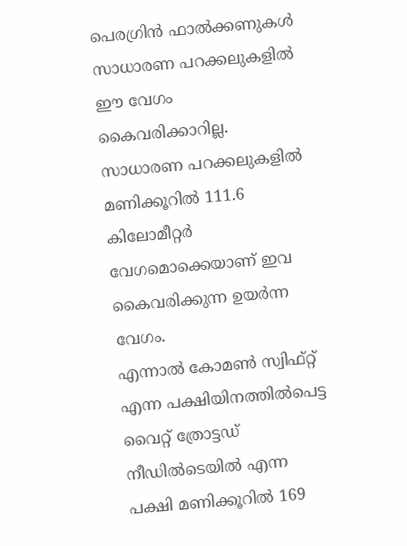പെരഗ്രിൻ ഫാൽക്കണുകൾ സാധാരണ പറക്കലുകളിൽ ഈ വേഗം കൈവരിക്കാറില്ല. സാധാരണ പറക്കലുകളിൽ മണിക്കൂറിൽ 111.6 കിലോമീറ്റർ വേഗമൊക്കെയാണ് ഇവ കൈവരിക്കുന്ന ഉയർന്ന വേഗം.
എന്നാൽ കോമൺ സ്വിഫ്റ്റ് എന്ന പക്ഷിയിനത്തിൽപെട്ട വൈറ്റ് ത്രോട്ടഡ് നീഡിൽടെയിൽ എന്ന പക്ഷി മണിക്കൂറിൽ 169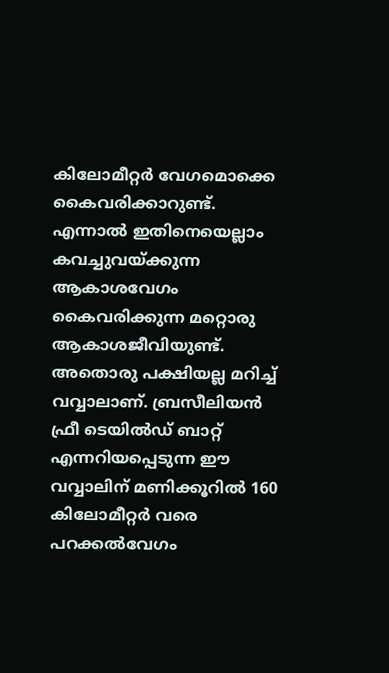കിലോമീറ്റർ വേഗമൊക്കെ കൈവരിക്കാറുണ്ട്. എന്നാൽ ഇതിനെയെല്ലാം കവച്ചുവയ്ക്കുന്ന ആകാശവേഗം കൈവരിക്കുന്ന മറ്റൊരു ആകാശജീവിയുണ്ട്. അതൊരു പക്ഷിയല്ല മറിച്ച് വവ്വാലാണ്. ബ്രസീലിയൻ ഫ്രീ ടെയിൽഡ് ബാറ്റ് എന്നറിയപ്പെടുന്ന ഈ വവ്വാലിന് മണിക്കൂറിൽ 160 കിലോമീറ്റർ വരെ പറക്കൽവേഗം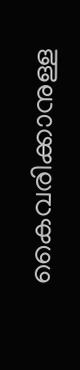കൈവരിക്കാനുള്ള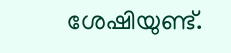ശേഷിയുണ്ട്.